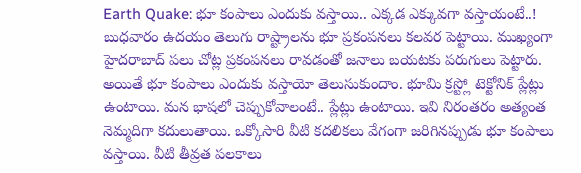Earth Quake: భూ కంపాలు ఎందుకు వస్తాయి.. ఎక్కడ ఎక్కువగా వస్తాయంటే..!
బుధవారం ఉదయం తెలుగు రాష్ట్రాలను భూ ప్రకంపనలు కలవర పెట్టాయి. ముఖ్యంగా హైదరాబాద్ పలు చోట్ల ప్రకంపనలు రావడంతో జనాలు బయటకు పరుగులు పెట్టారు. అయితే భూ కంపాలు ఎందుకు వస్తాయో తెలుసుకుందాం. భూమి క్రస్ట్లో టెక్టోనిక్ ప్లేట్లు ఉంటాయి. మన భాషలో చెప్పుకోవాలంటే.. ప్లేట్లు ఉంటాయి. ఇవి నిరంతరం అత్యంత నెమ్మదిగా కదులుతాయి. ఒక్కోసారి వీటి కదలికలు వేగంగా జరిగినప్పుడు భూ కంపాలు వస్తాయి. వీటి తీవ్రత పలకాలు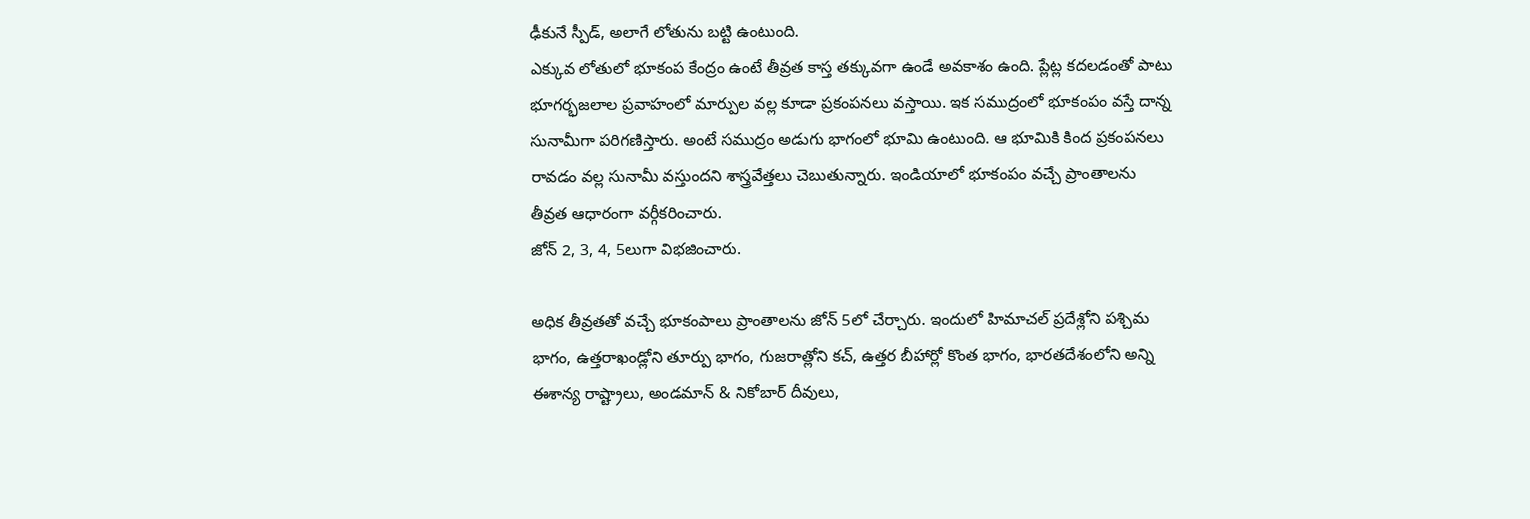ఢీకునే స్పీడ్, అలాగే లోతును బట్టి ఉంటుంది.
ఎక్కువ లోతులో భూకంప కేంద్రం ఉంటే తీవ్రత కాస్త తక్కువగా ఉండే అవకాశం ఉంది. ప్లేట్ల కదలడంతో పాటు భూగర్భజలాల ప్రవాహంలో మార్పుల వల్ల కూడా ప్రకంపనలు వస్తాయి. ఇక సముద్రంలో భూకంపం వస్తే దాన్న సునామీగా పరిగణిస్తారు. అంటే సముద్రం అడుగు భాగంలో భూమి ఉంటుంది. ఆ భూమికి కింద ప్రకంపనలు రావడం వల్ల సునామీ వస్తుందని శాస్త్రవేత్తలు చెబుతున్నారు. ఇండియాలో భూకంపం వచ్చే ప్రాంతాలను తీవ్రత ఆధారంగా వర్గీకరించారు.
జోన్ 2, 3, 4, 5లుగా విభజించారు.

అధిక తీవ్రతతో వచ్చే భూకంపాలు ప్రాంతాలను జోన్ 5లో చేర్చారు. ఇందులో హిమాచల్ ప్రదేశ్లోని పశ్చిమ భాగం, ఉత్తరాఖండ్లోని తూర్పు భాగం, గుజరాత్లోని కచ్, ఉత్తర బీహార్లో కొంత భాగం, భారతదేశంలోని అన్ని ఈశాన్య రాష్ట్రాలు, అండమాన్ & నికోబార్ దీవులు,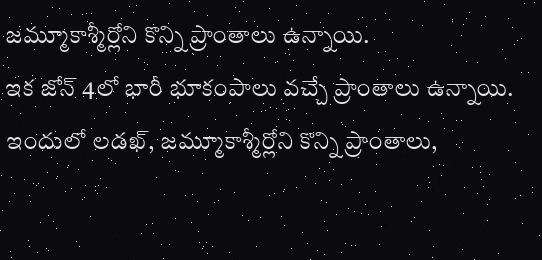జమ్మూకాశ్మీర్లోని కొన్ని ప్రాంతాలు ఉన్నాయి.
ఇక జోన్ 4లో భారీ భూకంపాలు వచ్చే ప్రాంతాలు ఉన్నాయి. ఇందులో లడఖ్, జమ్మూకాశ్మీర్లోని కొన్ని ప్రాంతాలు,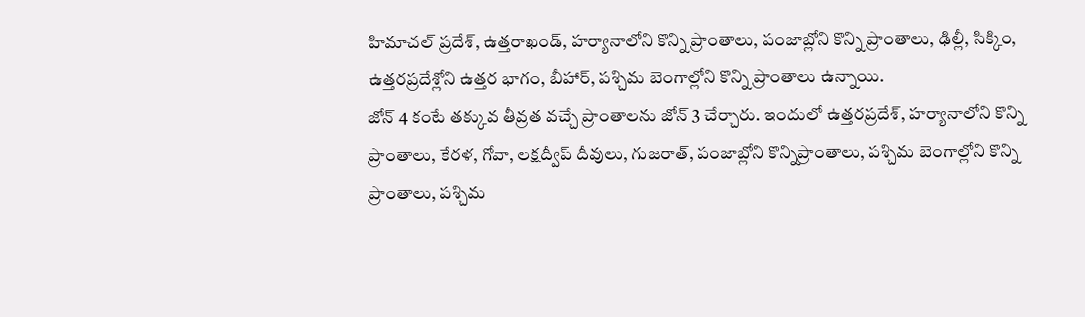హిమాచల్ ప్రదేశ్, ఉత్తరాఖండ్, హర్యానాలోని కొన్ని ప్రాంతాలు, పంజాబ్లోని కొన్ని ప్రాంతాలు, ఢిల్లీ, సిక్కిం, ఉత్తరప్రదేశ్లోని ఉత్తర భాగం, బీహార్, పశ్చిమ బెంగాల్లోని కొన్ని ప్రాంతాలు ఉన్నాయి.
జోన్ 4 కంటే తక్కువ తీవ్రత వచ్చే ప్రాంతాలను జోన్ 3 చేర్చారు. ఇందులో ఉత్తరప్రదేశ్, హర్యానాలోని కొన్ని ప్రాంతాలు, కేరళ, గోవా, లక్షద్వీప్ దీవులు, గుజరాత్, పంజాబ్లోని కొన్నిప్రాంతాలు, పశ్చిమ బెంగాల్లోని కొన్ని ప్రాంతాలు, పశ్చిమ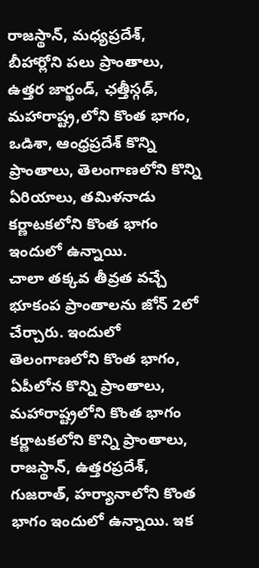రాజస్థాన్, మధ్యప్రదేశ్, బీహార్లోని పలు ప్రాంతాలు, ఉత్తర జార్ఖండ్, ఛత్తీస్గఢ్, మహారాష్ట్ర,లోని కొంత భాగం, ఒడిశా, ఆంధ్రప్రదేశ్ కొన్ని ప్రాంతాలు, తెలంగాణలోని కొన్ని ఏరియాలు, తమిళనాడు కర్ణాటకలోని కొంత భాగం ఇందులో ఉన్నాయి.
చాలా తక్కవ తీవ్రత వచ్చే భూకంప ప్రాంతాలను జోన్ 2లో చేర్చారు. ఇందులో తెలంగాణలోని కొంత భాగం, ఏపీలోన కొన్ని ప్రాంతాలు, మహారాష్ట్రలోని కొంత భాగం కర్ణాటకలోని కొన్ని ప్రాంతాలు, రాజస్థాన్, ఉత్తరప్రదేశ్, గుజరాత్, హర్యానాలోని కొంత భాగం ఇందులో ఉన్నాయి. ఇక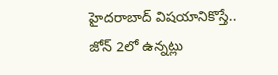హైదరాబాద్ విషయానికొస్తే.. జోన్ 2లో ఉన్నట్లు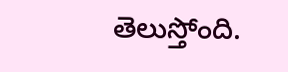తెలుస్తోంది.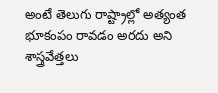అంటే తెలుగు రాష్ట్రాల్లో అత్యంత భూకంపం రావడం అరదు అని శాస్త్రవేత్తలు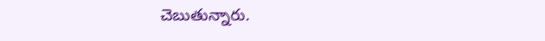చెబుతున్నారు.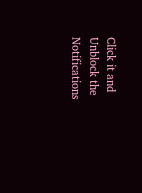Click it and Unblock the Notifications